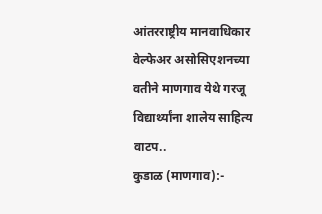आंतरराष्ट्रीय मानवाधिकार वेल्फेअर असोसिएशनच्या वतीने माणगाव येथे गरजू विद्यार्थ्यांना शालेय साहित्य वाटप..
कुडाळ (माणगाव):-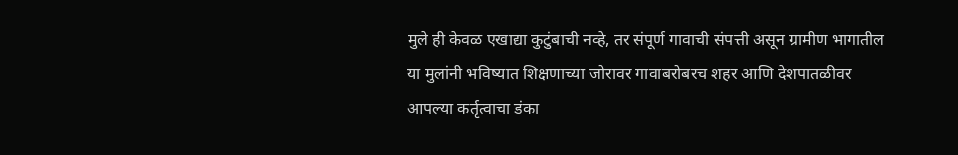मुले ही केवळ एखाद्या कुटुंबाची नव्हे, तर संपूर्ण गावाची संपत्ती असून ग्रामीण भागातील या मुलांनी भविष्यात शिक्षणाच्या जोरावर गावाबरोबरच शहर आणि देशपातळीवर आपल्या कर्तृत्वाचा डंका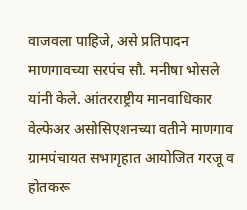वाजवला पाहिजे, असे प्रतिपादन माणगावच्या सरपंच सौ. मनीषा भोसले यांनी केले. आंतरराष्ट्रीय मानवाधिकार वेल्फेअर असोसिएशनच्या वतीने माणगाव ग्रामपंचायत सभागृहात आयोजित गरजू व होतकरू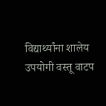विद्यार्थ्यांना शालेय उपयोगी वस्तू वाटप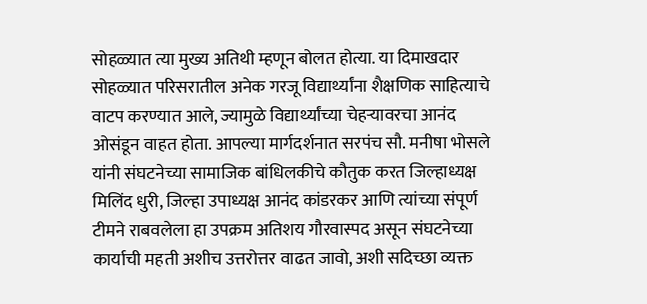सोहळ्यात त्या मुख्य अतिथी म्हणून बोलत होत्या. या दिमाखदार सोहळ्यात परिसरातील अनेक गरजू विद्यार्थ्यांना शैक्षणिक साहित्याचे वाटप करण्यात आले, ज्यामुळे विद्यार्थ्यांच्या चेहऱ्यावरचा आनंद ओसंडून वाहत होता. आपल्या मार्गदर्शनात सरपंच सौ. मनीषा भोसले यांनी संघटनेच्या सामाजिक बांधिलकीचे कौतुक करत जिल्हाध्यक्ष मिलिंद धुरी, जिल्हा उपाध्यक्ष आनंद कांडरकर आणि त्यांच्या संपूर्ण टीमने राबवलेला हा उपक्रम अतिशय गौरवास्पद असून संघटनेच्या कार्याची महती अशीच उत्तरोत्तर वाढत जावो, अशी सदिच्छा व्यक्त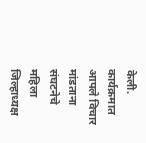केली.
कार्यक्रमात आपले विचार मांडताना संघटनेचे महिला जिल्हाध्यक्ष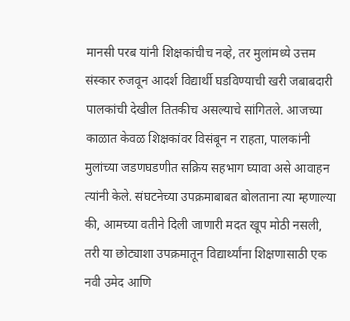मानसी परब यांनी शिक्षकांचीच नव्हे, तर मुलांमध्ये उत्तम संस्कार रुजवून आदर्श विद्यार्थी घडविण्याची खरी जबाबदारी पालकांची देखील तितकीच असल्याचे सांगितले. आजच्या काळात केवळ शिक्षकांवर विसंबून न राहता, पालकांनी मुलांच्या जडणघडणीत सक्रिय सहभाग घ्यावा असे आवाहन त्यांनी केले. संघटनेच्या उपक्रमाबाबत बोलताना त्या म्हणाल्या की, आमच्या वतीने दिली जाणारी मदत खूप मोठी नसली, तरी या छोट्याशा उपक्रमातून विद्यार्थ्यांना शिक्षणासाठी एक नवी उमेद आणि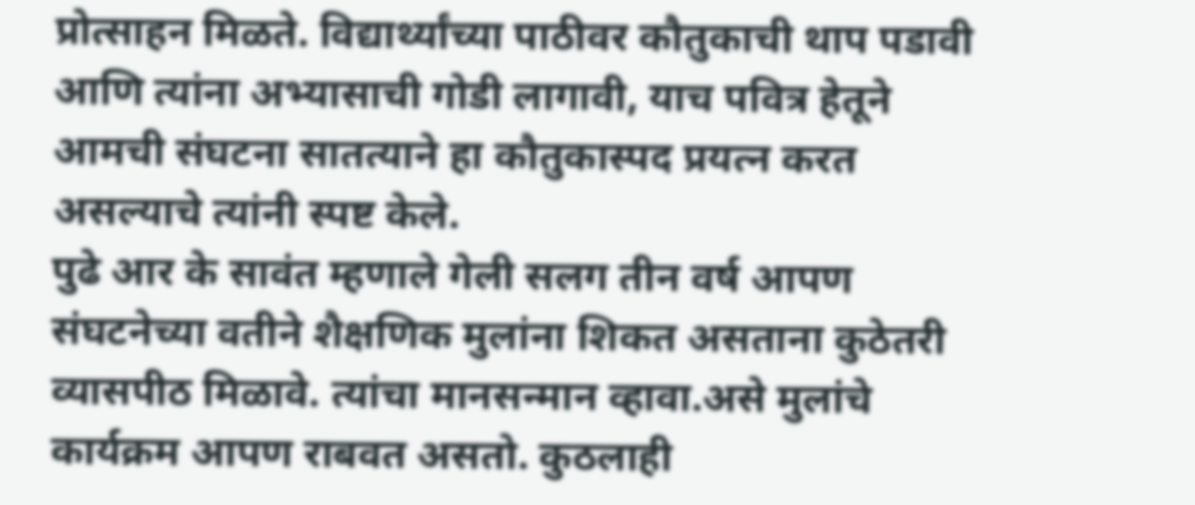प्रोत्साहन मिळते. विद्यार्थ्यांच्या पाठीवर कौतुकाची थाप पडावी आणि त्यांना अभ्यासाची गोडी लागावी, याच पवित्र हेतूने आमची संघटना सातत्याने हा कौतुकास्पद प्रयत्न करत असल्याचे त्यांनी स्पष्ट केले.
पुढे आर के सावंत म्हणाले गेली सलग तीन वर्ष आपण संघटनेच्या वतीने शैक्षणिक मुलांना शिकत असताना कुठेतरी व्यासपीठ मिळावे. त्यांचा मानसन्मान व्हावा.असे मुलांचे कार्यक्रम आपण राबवत असतो. कुठलाही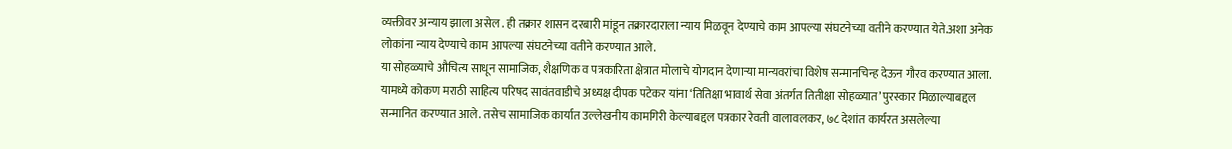व्यक्तीवर अन्याय झाला असेल . ही तक्रार शासन दरबारी मांडून तक्रारदाराला न्याय मिळवून देण्याचे काम आपल्या संघटनेच्या वतीने करण्यात येते.अशा अनेक लोकांना न्याय देण्याचे काम आपल्या संघटनेच्या वतीने करण्यात आले.
या सोहळ्याचे औचित्य साधून सामाजिक, शैक्षणिक व पत्रकारिता क्षेत्रात मोलाचे योगदान देणाऱ्या मान्यवरांचा विशेष सन्मानचिन्ह देऊन गौरव करण्यात आला. यामध्ये कोकण मराठी साहित्य परिषद सावंतवाडीचे अध्यक्ष दीपक पटेकर यांना ‘तितिक्षा भावार्थ सेवा अंतर्गत तितीक्षा सोहळ्यात’ पुरस्कार मिळाल्याबद्दल सन्मानित करण्यात आले. तसेच सामाजिक कार्यात उल्लेखनीय कामगिरी केल्याबद्दल पत्रकार रेवती वालावलकर, ७८ देशांत कार्यरत असलेल्या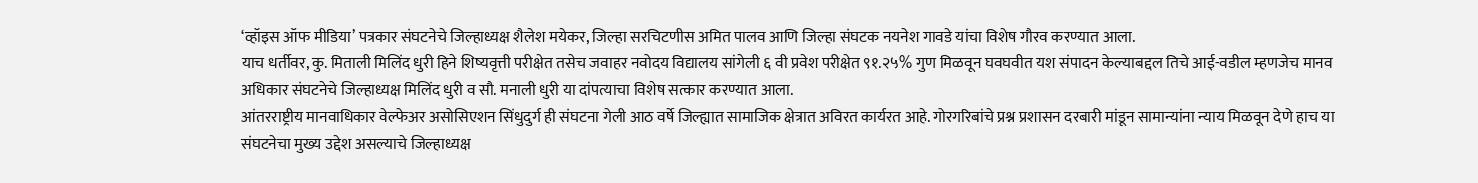‘व्हॉइस ऑफ मीडिया’ पत्रकार संघटनेचे जिल्हाध्यक्ष शैलेश मयेकर, जिल्हा सरचिटणीस अमित पालव आणि जिल्हा संघटक नयनेश गावडे यांचा विशेष गौरव करण्यात आला.
याच धर्तीवर, कु. मिताली मिलिंद धुरी हिने शिष्यवृत्ती परीक्षेत तसेच जवाहर नवोदय विद्यालय सांगेली ६ वी प्रवेश परीक्षेत ९१.२५% गुण मिळवून घवघवीत यश संपादन केल्याबद्दल तिचे आई-वडील म्हणजेच मानव अधिकार संघटनेचे जिल्हाध्यक्ष मिलिंद धुरी व सौ. मनाली धुरी या दांपत्याचा विशेष सत्कार करण्यात आला.
आंतरराष्ट्रीय मानवाधिकार वेल्फेअर असोसिएशन सिंधुदुर्ग ही संघटना गेली आठ वर्षे जिल्ह्यात सामाजिक क्षेत्रात अविरत कार्यरत आहे. गोरगरिबांचे प्रश्न प्रशासन दरबारी मांडून सामान्यांना न्याय मिळवून देणे हाच या संघटनेचा मुख्य उद्देश असल्याचे जिल्हाध्यक्ष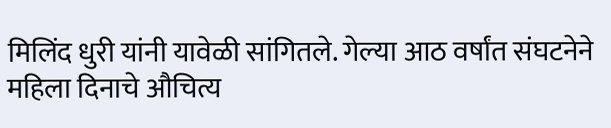मिलिंद धुरी यांनी यावेळी सांगितले. गेल्या आठ वर्षांत संघटनेने महिला दिनाचे औचित्य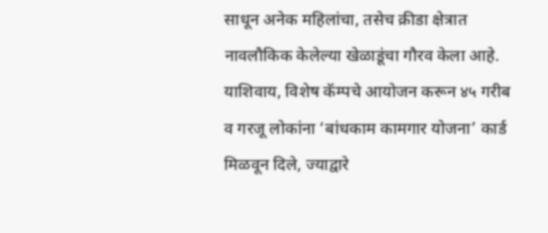साधून अनेक महिलांचा, तसेच क्रीडा क्षेत्रात नावलौकिक केलेल्या खेळाडूंचा गौरव केला आहे. याशिवाय, विशेष कॅम्पचे आयोजन करून ४५ गरीब व गरजू लोकांना ‘बांधकाम कामगार योजना’ कार्ड मिळवून दिले, ज्याद्वारे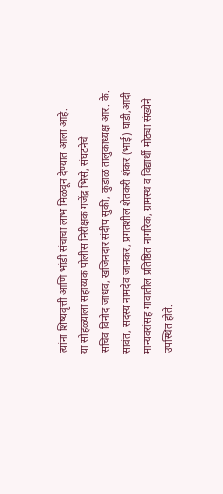त्यांना शिष्यवृत्ती आणि भांडी संचाचा लाभ मिळवून देण्यात आला आहे.
या सोहळ्याला सहाय्यक पोलीस निरीक्षक गजेंद्र भिसे, संघटनेचे
सचिव विनोद जाधव, खजिनदार संदीप सुकी, कुडाळ तालुकाध्यक्ष आर. के. सावंत, सदस्य नामदेव जानकर, प्रगतशील शेतकरी शंकर (भाई) घाडी,आदी मान्यवरांसह गावातील प्रतिष्ठित नागरिक, ग्रामस्थ व विद्यार्थी मोठ्या संख्येने उपस्थित होते.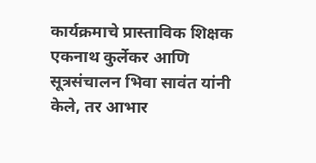कार्यक्रमाचे प्रास्ताविक शिक्षक एकनाथ कुर्लेकर आणि सूत्रसंचालन भिवा सावंत यांनी केले, तर आभार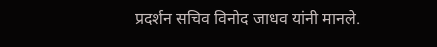प्रदर्शन सचिव विनोद जाधव यांनी मानले.